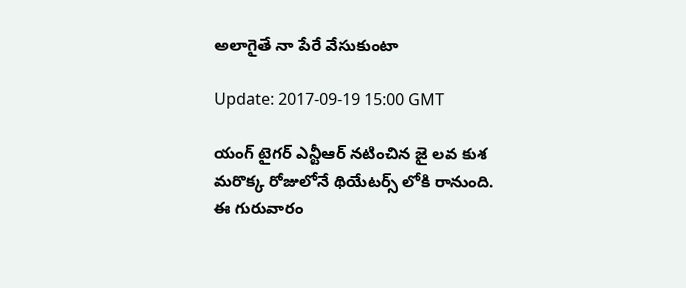అలాగైతే నా పేరే వేసుకుంటా

Update: 2017-09-19 15:00 GMT

యంగ్ టైగర్ ఎన్టీఆర్ నటించిన జై లవ కుశ మరొక్క రోజులోనే థియేటర్స్ లోకి రానుంది. ఈ గురువారం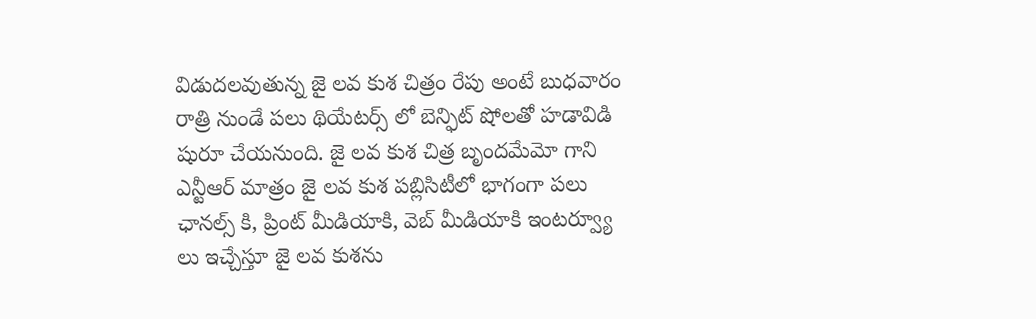విడుదలవుతున్న జై లవ కుశ చిత్రం రేపు అంటే బుధవారం రాత్రి నుండే పలు థియేటర్స్ లో బెన్ఫిట్ షోలతో హడావిడి షురూ చేయనుంది. జై లవ కుశ చిత్ర బృందమేమో గాని ఎన్టీఆర్ మాత్రం జై లవ కుశ పబ్లిసిటీలో భాగంగా పలు ఛానల్స్ కి, ప్రింట్ మీడియాకి, వెబ్ మీడియాకి ఇంటర్వ్యూ లు ఇచ్చేస్తూ జై లవ కుశను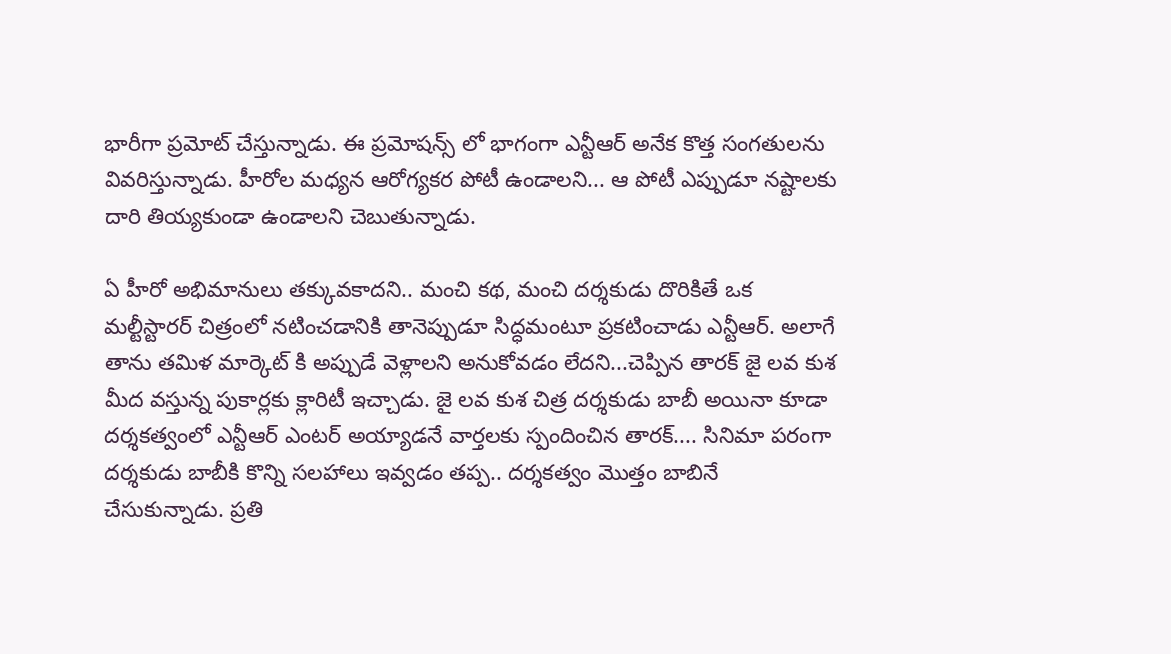భారీగా ప్రమోట్ చేస్తున్నాడు. ఈ ప్రమోషన్స్ లో భాగంగా ఎన్టీఆర్ అనేక కొత్త సంగతులను వివరిస్తున్నాడు. హీరోల మధ్యన ఆరోగ్యకర పోటీ ఉండాలని... ఆ పోటీ ఎప్పుడూ నష్టాలకు దారి తియ్యకుండా ఉండాలని చెబుతున్నాడు.

ఏ హీరో అభిమానులు తక్కువకాదని.. మంచి కథ, మంచి దర్శకుడు దొరికితే ఒక మల్టీస్టారర్ చిత్రంలో నటించడానికి తానెప్పుడూ సిద్ధమంటూ ప్రకటించాడు ఎన్టీఆర్. అలాగే తాను తమిళ మార్కెట్ కి అప్పుడే వెళ్లాలని అనుకోవడం లేదని...చెప్పిన తారక్ జై లవ కుశ మీద వస్తున్న పుకార్లకు క్లారిటీ ఇచ్చాడు. జై లవ కుశ చిత్ర దర్శకుడు బాబీ అయినా కూడా దర్శకత్వంలో ఎన్టీఆర్ ఎంటర్ అయ్యాడనే వార్తలకు స్పందించిన తారక్.... సినిమా పరంగా దర్శకుడు బాబీకి కొన్ని సలహాలు ఇవ్వడం తప్ప.. దర్శకత్వం మొత్తం బాబినే చేసుకున్నాడు. ప్రతి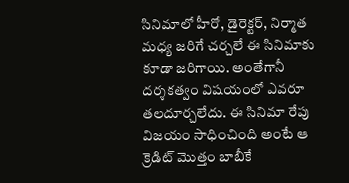సినిమాలో హీరో, డైరెక్టర్, నిర్మాత మధ్య జరిగే చర్చలే ఈ సినిమాకు కూడా జరిగాయి. అంతేగానీ దర్శకత్వం విషయంలో ఎవరూ తలదూర్చలేదు. ఈ సినిమా రేపు విజయం సాధించింది అంటే ఆ క్రెడిట్ మొత్తం బాబీకే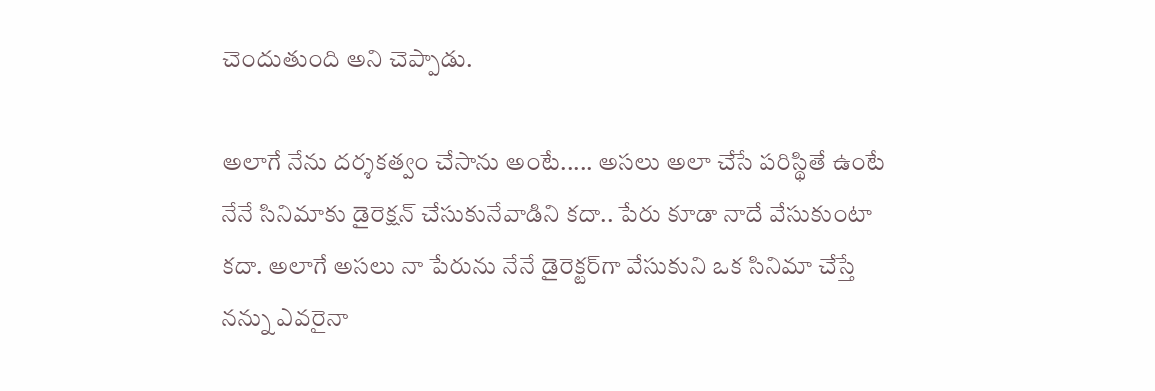చెందుతుంది అని చెప్పాడు.

అలాగే నేను దర్శకత్వం చేసాను అంటే..... అసలు అలా చేసే పరిస్థితే ఉంటే నేనే సినిమాకు డైరెక్షన్ చేసుకునేవాడిని కదా.. పేరు కూడా నాదే వేసుకుంటా కదా. అలాగే అసలు నా పేరును నేనే డైరెక్టర్‌గా వేసుకుని ఒక సినిమా చేస్తే నన్ను ఎవరైనా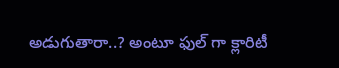అడుగుతారా..? అంటూ ఫుల్ గా క్లారిటీ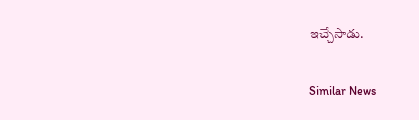ఇచ్చేసాడు.

Similar News